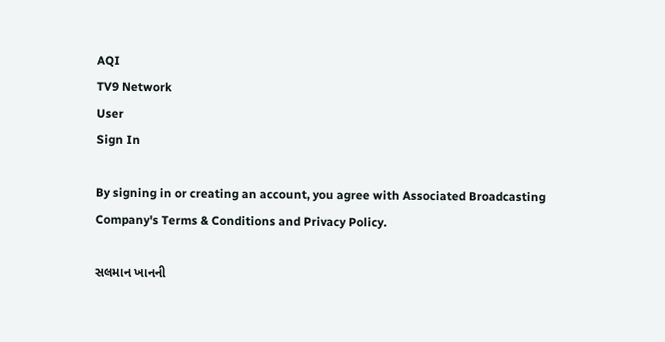AQI
TV9 Network
User
Sign In

By signing in or creating an account, you agree with Associated Broadcasting Company's Terms & Conditions and Privacy Policy.

સલમાન ખાનની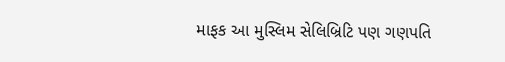માફક આ મુસ્લિમ સેલિબ્રિટિ પણ ગણપતિ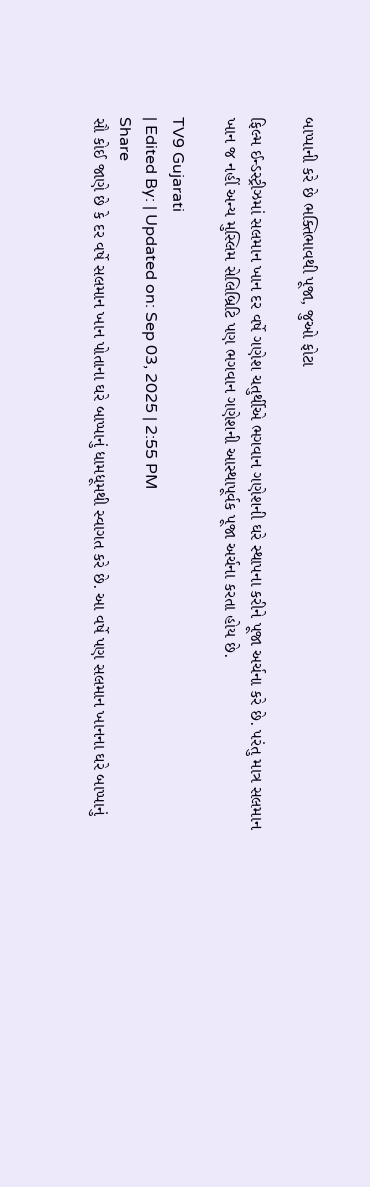બાપ્પાની કરે છે ભક્તિભાવથી પૂજા, જુઓ ફોટા

ફિલ્મ ઈન્ડસ્ટ્રીઝમાં સલમાન ખાન દર વર્ષે ગણેશ ચતુર્થીએ ભગવાન ગણેશની ઘરે સ્થાપના કરીને પૂજા અર્ચના કરે છે. પરંતુ માત્ર સલમાન ખાન જ નહીં અન્ય મુસ્લિમ સેલિબ્રિટિ પણ ભગવાન ગણેશની આસ્થાપૂર્વક પૂજા અર્ચના કરતા હોય છે.

TV9 Gujarati
| Edited By: | Updated on: Sep 03, 2025 | 2:55 PM
Share
સૌ કોઈ જાણે છે કે દર વર્ષે સલમાન ખાન પોતાના ઘરે બાપ્પાનું ધામધૂમથી સ્વાગત કરે છે. આ વર્ષે પણ સલમાન ખાનના ઘરે બાપ્પાનું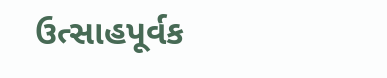ઉત્સાહપૂર્વક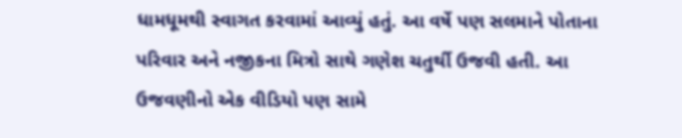ધામધૂમથી સ્વાગત કરવામાં આવ્યું હતું. આ વર્ષે પણ સલમાને પોતાના પરિવાર અને નજીકના મિત્રો સાથે ગણેશ ચતુર્થી ઉજવી હતી. આ ઉજવણીનો એક વીડિયો પણ સામે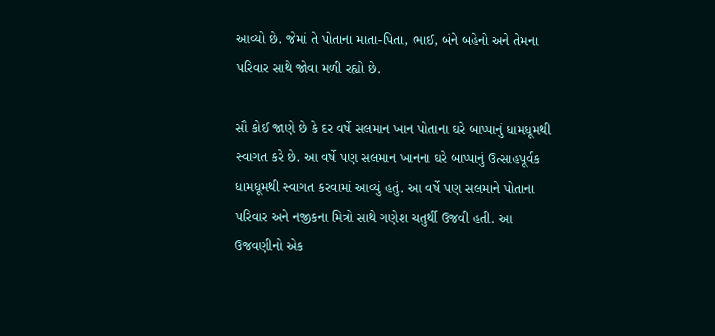આવ્યો છે. જેમાં તે પોતાના માતા-પિતા, ભાઈ, બંને બહેનો અને તેમના પરિવાર સાથે જોવા મળી રહ્યો છે.

સૌ કોઈ જાણે છે કે દર વર્ષે સલમાન ખાન પોતાના ઘરે બાપ્પાનું ધામધૂમથી સ્વાગત કરે છે. આ વર્ષે પણ સલમાન ખાનના ઘરે બાપ્પાનું ઉત્સાહપૂર્વક ધામધૂમથી સ્વાગત કરવામાં આવ્યું હતું. આ વર્ષે પણ સલમાને પોતાના પરિવાર અને નજીકના મિત્રો સાથે ગણેશ ચતુર્થી ઉજવી હતી. આ ઉજવણીનો એક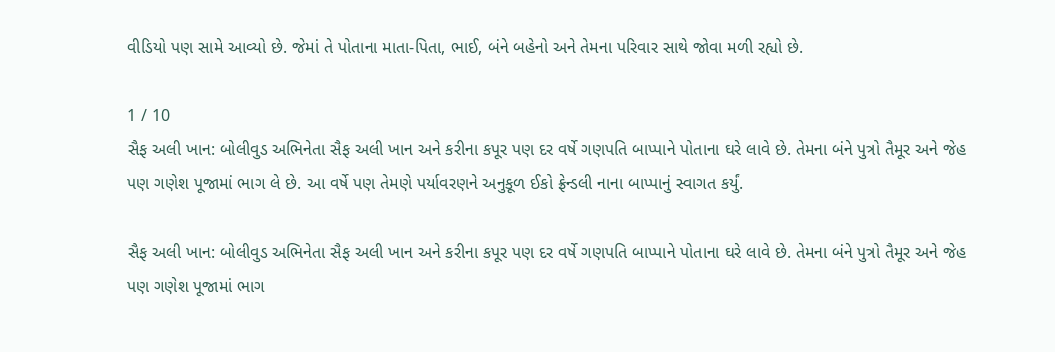વીડિયો પણ સામે આવ્યો છે. જેમાં તે પોતાના માતા-પિતા, ભાઈ, બંને બહેનો અને તેમના પરિવાર સાથે જોવા મળી રહ્યો છે.

1 / 10
સૈફ અલી ખાન: બોલીવુડ અભિનેતા સૈફ અલી ખાન અને કરીના કપૂર પણ દર વર્ષે ગણપતિ બાપ્પાને પોતાના ઘરે લાવે છે. તેમના બંને પુત્રો તૈમૂર અને જેહ પણ ગણેશ પૂજામાં ભાગ લે છે. આ વર્ષે પણ તેમણે પર્યાવરણને અનુકૂળ ઈકો ફ્રેન્ડલી નાના બાપ્પાનું સ્વાગત કર્યું.

સૈફ અલી ખાન: બોલીવુડ અભિનેતા સૈફ અલી ખાન અને કરીના કપૂર પણ દર વર્ષે ગણપતિ બાપ્પાને પોતાના ઘરે લાવે છે. તેમના બંને પુત્રો તૈમૂર અને જેહ પણ ગણેશ પૂજામાં ભાગ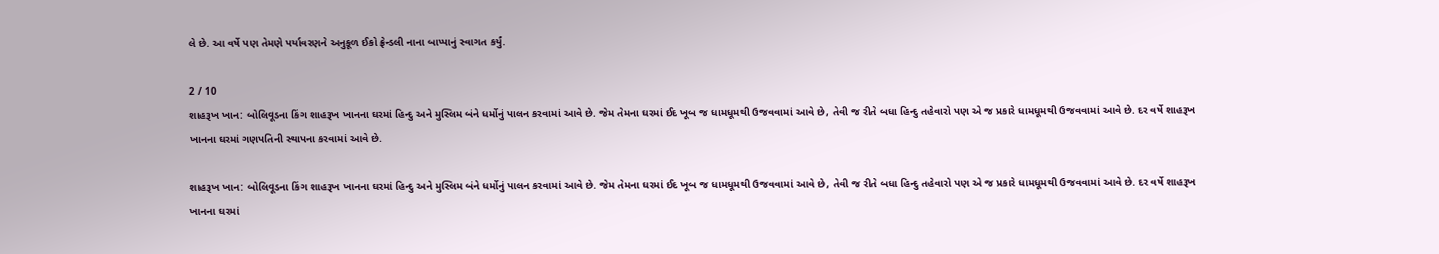લે છે. આ વર્ષે પણ તેમણે પર્યાવરણને અનુકૂળ ઈકો ફ્રેન્ડલી નાના બાપ્પાનું સ્વાગત કર્યું.

2 / 10
શાહરૂખ ખાન: બોલિવૂડના કિંગ શાહરૂખ ખાનના ઘરમાં હિન્દુ અને મુસ્લિમ બંને ધર્મોનું પાલન કરવામાં આવે છે. જેમ તેમના ઘરમાં ઈદ ખૂબ જ ધામધૂમથી ઉજવવામાં આવે છે, તેવી જ રીતે બધા હિન્દુ તહેવારો પણ એ જ પ્રકારે ધામધૂમથી ઉજવવામાં આવે છે. દર વર્ષે શાહરૂખ ખાનના ઘરમાં ગણપતિની સ્થાપના કરવામાં આવે છે.

શાહરૂખ ખાન: બોલિવૂડના કિંગ શાહરૂખ ખાનના ઘરમાં હિન્દુ અને મુસ્લિમ બંને ધર્મોનું પાલન કરવામાં આવે છે. જેમ તેમના ઘરમાં ઈદ ખૂબ જ ધામધૂમથી ઉજવવામાં આવે છે, તેવી જ રીતે બધા હિન્દુ તહેવારો પણ એ જ પ્રકારે ધામધૂમથી ઉજવવામાં આવે છે. દર વર્ષે શાહરૂખ ખાનના ઘરમાં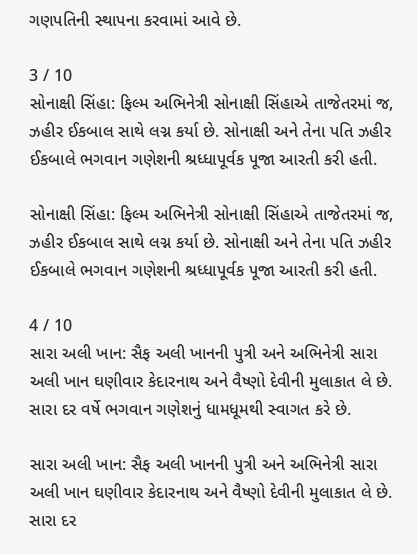ગણપતિની સ્થાપના કરવામાં આવે છે.

3 / 10
સોનાક્ષી સિંહા: ફિલ્મ અભિનેત્રી સોનાક્ષી સિંહાએ તાજેતરમાં જ, ઝહીર ઈકબાલ સાથે લગ્ન કર્યા છે. સોનાક્ષી અને તેના પતિ ઝહીર ઈકબાલે ભગવાન ગણેશની શ્રધ્ધાપૂર્વક પૂજા આરતી કરી હતી.

સોનાક્ષી સિંહા: ફિલ્મ અભિનેત્રી સોનાક્ષી સિંહાએ તાજેતરમાં જ, ઝહીર ઈકબાલ સાથે લગ્ન કર્યા છે. સોનાક્ષી અને તેના પતિ ઝહીર ઈકબાલે ભગવાન ગણેશની શ્રધ્ધાપૂર્વક પૂજા આરતી કરી હતી.

4 / 10
સારા અલી ખાન: સૈફ અલી ખાનની પુત્રી અને અભિનેત્રી સારા અલી ખાન ઘણીવાર કેદારનાથ અને વૈષ્ણો દેવીની મુલાકાત લે છે. સારા દર વર્ષે ભગવાન ગણેશનું ધામધૂમથી સ્વાગત કરે છે.

સારા અલી ખાન: સૈફ અલી ખાનની પુત્રી અને અભિનેત્રી સારા અલી ખાન ઘણીવાર કેદારનાથ અને વૈષ્ણો દેવીની મુલાકાત લે છે. સારા દર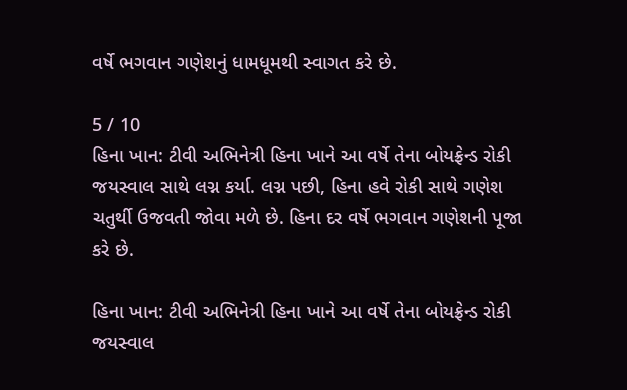વર્ષે ભગવાન ગણેશનું ધામધૂમથી સ્વાગત કરે છે.

5 / 10
હિના ખાન: ટીવી અભિનેત્રી હિના ખાને આ વર્ષે તેના બોયફ્રેન્ડ રોકી જયસ્વાલ સાથે લગ્ન કર્યા. લગ્ન પછી, હિના હવે રોકી સાથે ગણેશ ચતુર્થી ઉજવતી જોવા મળે છે. હિના દર વર્ષે ભગવાન ગણેશની પૂજા કરે છે.

હિના ખાન: ટીવી અભિનેત્રી હિના ખાને આ વર્ષે તેના બોયફ્રેન્ડ રોકી જયસ્વાલ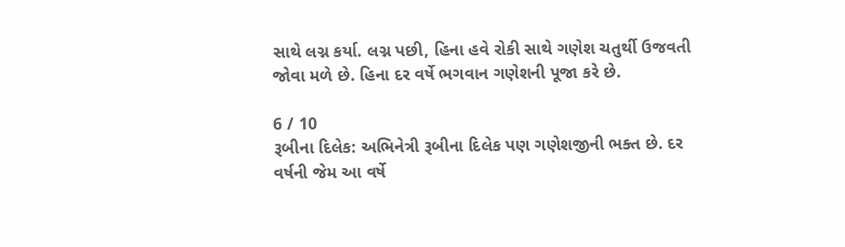સાથે લગ્ન કર્યા. લગ્ન પછી, હિના હવે રોકી સાથે ગણેશ ચતુર્થી ઉજવતી જોવા મળે છે. હિના દર વર્ષે ભગવાન ગણેશની પૂજા કરે છે.

6 / 10
રૂબીના દિલેક: અભિનેત્રી રૂબીના દિલેક પણ ગણેશજીની ભક્ત છે. દર વર્ષની જેમ આ વર્ષે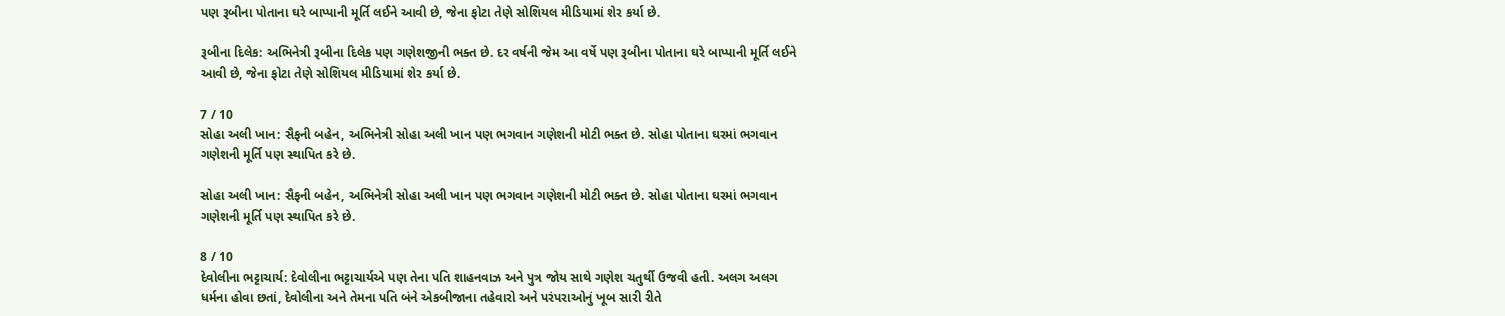પણ રૂબીના પોતાના ઘરે બાપ્પાની મૂર્તિ લઈને આવી છે, જેના ફોટા તેણે સોશિયલ મીડિયામાં શેર કર્યા છે.

રૂબીના દિલેક: અભિનેત્રી રૂબીના દિલેક પણ ગણેશજીની ભક્ત છે. દર વર્ષની જેમ આ વર્ષે પણ રૂબીના પોતાના ઘરે બાપ્પાની મૂર્તિ લઈને આવી છે, જેના ફોટા તેણે સોશિયલ મીડિયામાં શેર કર્યા છે.

7 / 10
સોહા અલી ખાન: સૈફની બહેન, અભિનેત્રી સોહા અલી ખાન પણ ભગવાન ગણેશની મોટી ભક્ત છે. સોહા પોતાના ઘરમાં ભગવાન ગણેશની મૂર્તિ પણ સ્થાપિત કરે છે.

સોહા અલી ખાન: સૈફની બહેન, અભિનેત્રી સોહા અલી ખાન પણ ભગવાન ગણેશની મોટી ભક્ત છે. સોહા પોતાના ઘરમાં ભગવાન ગણેશની મૂર્તિ પણ સ્થાપિત કરે છે.

8 / 10
દેવોલીના ભટ્ટાચાર્ય: દેવોલીના ભટ્ટાચાર્યએ પણ તેના પતિ શાહનવાઝ અને પુત્ર જોય સાથે ગણેશ ચતુર્થી ઉજવી હતી. અલગ અલગ ધર્મના હોવા છતાં, દેવોલીના અને તેમના પતિ બંને એકબીજાના તહેવારો અને પરંપરાઓનું ખૂબ સારી રીતે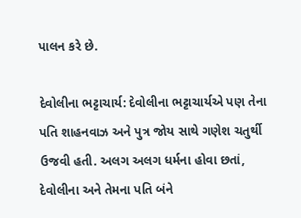પાલન કરે છે.

દેવોલીના ભટ્ટાચાર્ય: દેવોલીના ભટ્ટાચાર્યએ પણ તેના પતિ શાહનવાઝ અને પુત્ર જોય સાથે ગણેશ ચતુર્થી ઉજવી હતી. અલગ અલગ ધર્મના હોવા છતાં, દેવોલીના અને તેમના પતિ બંને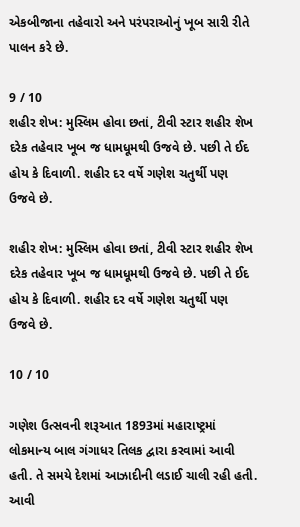એકબીજાના તહેવારો અને પરંપરાઓનું ખૂબ સારી રીતે પાલન કરે છે.

9 / 10
શહીર શેખ: મુસ્લિમ હોવા છતાં, ટીવી સ્ટાર શહીર શેખ દરેક તહેવાર ખૂબ જ ધામધૂમથી ઉજવે છે. પછી તે ઈદ હોય કે દિવાળી. શહીર દર વર્ષે ગણેશ ચતુર્થી પણ ઉજવે છે.

શહીર શેખ: મુસ્લિમ હોવા છતાં, ટીવી સ્ટાર શહીર શેખ દરેક તહેવાર ખૂબ જ ધામધૂમથી ઉજવે છે. પછી તે ઈદ હોય કે દિવાળી. શહીર દર વર્ષે ગણેશ ચતુર્થી પણ ઉજવે છે.

10 / 10

ગણેશ ઉત્સવની શરૂઆત 1893માં મહારાષ્ટ્રમાં લોકમાન્ય બાલ ગંગાધર તિલક દ્વારા કરવામાં આવી હતી. તે સમયે દેશમાં આઝાદીની લડાઈ ચાલી રહી હતી. આવી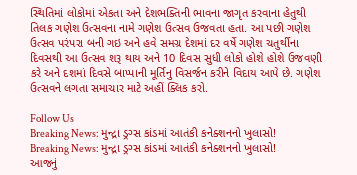સ્થિતિમાં લોકોમાં એકતા અને દેશભક્તિની ભાવના જાગૃત કરવાના હેતુથી તિલક ગણેશ ઉત્સવના નામે ગણેશ ઉત્સવ ઉજવતા હતા. આ પછી ગણેશ ઉત્સવ પરંપરા બની ગઇ અને હવે સમગ્ર દેશમાં દર વર્ષે ગણેશ ચતુર્થીના દિવસથી આ ઉત્સવ શરૂ થાય અને 10 દિવસ સુધી લોકો હોશે હોશે ઉજવણી કરે અને દશમાં દિવસે બાપ્પાની મૂર્તિનુ વિસર્જન કરીને વિદાય આપે છે. ગણેશ ઉત્સવને લગતા સમાચાર માટે અહીં ક્લિક કરો.

Follow Us
Breaking News: મુન્દ્રા ડ્રગ્સ કાંડમાં આતંકી કનેક્શનનો ખુલાસો!
Breaking News: મુન્દ્રા ડ્રગ્સ કાંડમાં આતંકી કનેક્શનનો ખુલાસો!
આજનું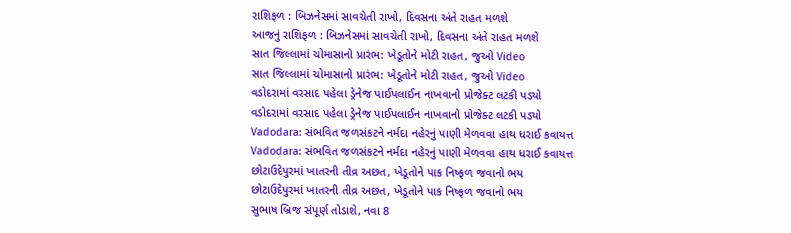રાશિફળ : બિઝનેસમાં સાવચેતી રાખો, દિવસના અંતે રાહત મળશે
આજનું રાશિફળ : બિઝનેસમાં સાવચેતી રાખો, દિવસના અંતે રાહત મળશે
સાત જિલ્લામાં ચોમાસાનો પ્રારંભ: ખેડૂતોને મોટી રાહત, જુઓ Video
સાત જિલ્લામાં ચોમાસાનો પ્રારંભ: ખેડૂતોને મોટી રાહત, જુઓ Video
વડોદરામાં વરસાદ પહેલા ડ્રેનેજ પાઈપલાઈન નાખવાનો પ્રોજેક્ટ લટકી પડ્યો
વડોદરામાં વરસાદ પહેલા ડ્રેનેજ પાઈપલાઈન નાખવાનો પ્રોજેક્ટ લટકી પડ્યો
Vadodara: સંભવિત જળસંકટને નર્મદા નહેરનું પાણી મેળવવા હાથ ધરાઈ કવાયત્ત
Vadodara: સંભવિત જળસંકટને નર્મદા નહેરનું પાણી મેળવવા હાથ ધરાઈ કવાયત્ત
છોટાઉદેપુરમાં ખાતરની તીવ્ર અછત, ખેડૂતોને પાક નિષ્ફળ જવાનો ભય
છોટાઉદેપુરમાં ખાતરની તીવ્ર અછત, ખેડૂતોને પાક નિષ્ફળ જવાનો ભય
સુભાષ બ્રિજ સંપૂર્ણ તોડાશે, નવા 8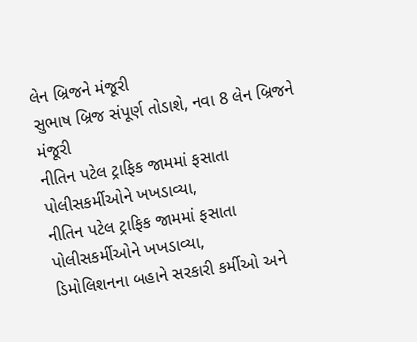લેન બ્રિજને મંજૂરી
સુભાષ બ્રિજ સંપૂર્ણ તોડાશે, નવા 8 લેન બ્રિજને મંજૂરી
નીતિન પટેલ ટ્રાફિક જામમાં ફસાતા પોલીસકર્મીઓને ખખડાવ્યા,
નીતિન પટેલ ટ્રાફિક જામમાં ફસાતા પોલીસકર્મીઓને ખખડાવ્યા,
ડિમોલિશનના બહાને સરકારી કર્મીઓ અને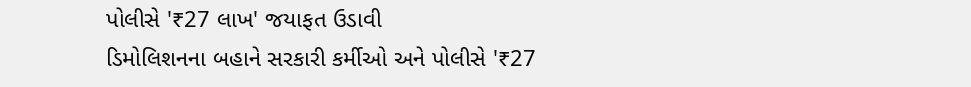પોલીસે '₹27 લાખ' જયાફત ઉડાવી
ડિમોલિશનના બહાને સરકારી કર્મીઓ અને પોલીસે '₹27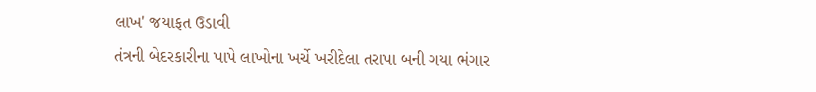લાખ' જયાફત ઉડાવી
તંત્રની બેદરકારીના પાપે લાખોના ખર્ચે ખરીદેલા તરાપા બની ગયા ભંગાર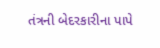તંત્રની બેદરકારીના પાપે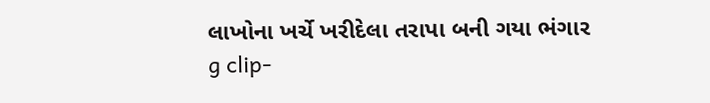લાખોના ખર્ચે ખરીદેલા તરાપા બની ગયા ભંગાર
g clip-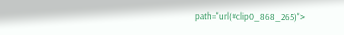path="url(#clip0_868_265)">